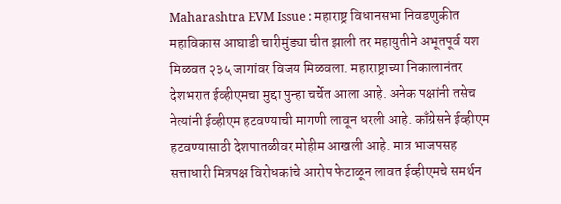Maharashtra EVM Issue : महाराष्ट्र विधानसभा निवडणुकीत महाविकास आघाडी चारीमुंड्या चीत झाली तर महायुतीने अभूतपूर्व यश मिळवत २३५ जागांवर विजय मिळवला. महाराष्ट्राच्या निकालानंतर देशभरात ईव्हीएमचा मुद्दा पुन्हा चर्चेत आला आहे. अनेक पक्षांनी तसेच नेत्यांनी ईव्हीएम हटवण्याची मागणी लावून धरली आहे. काँग्रेसने ईव्हीएम हटवण्यासाठी देशपातळीवर मोहीम आखली आहे. मात्र भाजपसह सत्ताधारी मित्रपक्ष विरोधकांचे आरोप फेटाळून लावत ईव्हीएमचे समर्थन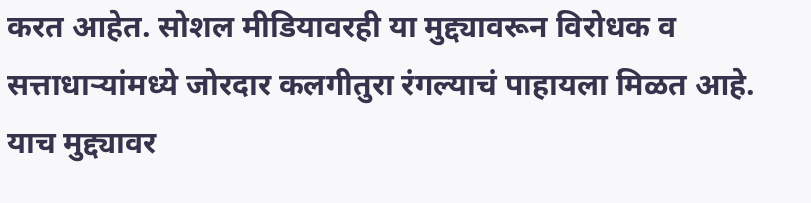करत आहेत. सोशल मीडियावरही या मुद्द्यावरून विरोधक व सत्ताधाऱ्यांमध्ये जोरदार कलगीतुरा रंगल्याचं पाहायला मिळत आहे. याच मुद्द्यावर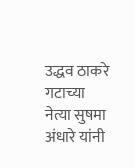उद्धव ठाकरे गटाच्या नेत्या सुषमा अंधारे यांनी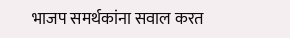भाजप समर्थकांना सवाल करत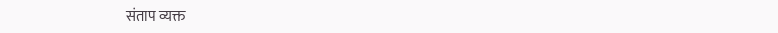संताप व्यक्त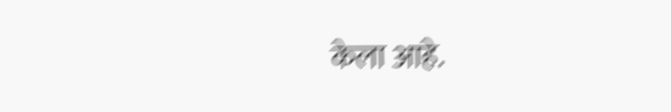केला आहे.